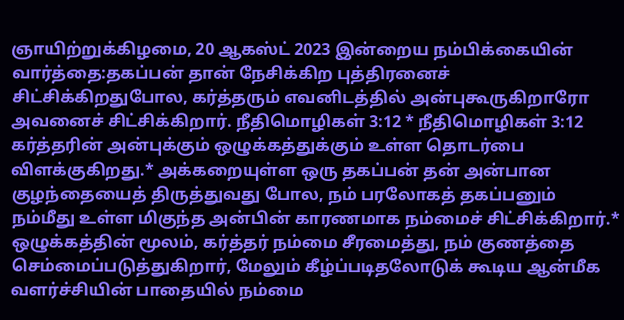ஞாயிற்றுக்கிழமை, 20 ஆகஸ்ட் 2023 இன்றைய நம்பிக்கையின் வார்த்தை:தகப்பன் தான் நேசிக்கிற புத்திரனைச் சிட்சிக்கிறதுபோல, கர்த்தரும் எவனிடத்தில் அன்புகூருகிறாரோ அவனைச் சிட்சிக்கிறார். நீதிமொழிகள் 3:12 * நீதிமொழிகள் 3:12 கர்த்தரின் அன்புக்கும் ஒழுக்கத்துக்கும் உள்ள தொடர்பை விளக்குகிறது.* அக்கறையுள்ள ஒரு தகப்பன் தன் அன்பான குழந்தையைத் திருத்துவது போல, நம் பரலோகத் தகப்பனும் நம்மீது உள்ள மிகுந்த அன்பின் காரணமாக நம்மைச் சிட்சிக்கிறார்.* ஒழுக்கத்தின் மூலம், கர்த்தர் நம்மை சீரமைத்து, நம் குணத்தை செம்மைப்படுத்துகிறார், மேலும் கீழ்ப்படிதலோடுக் கூடிய ஆன்மீக வளர்ச்சியின் பாதையில் நம்மை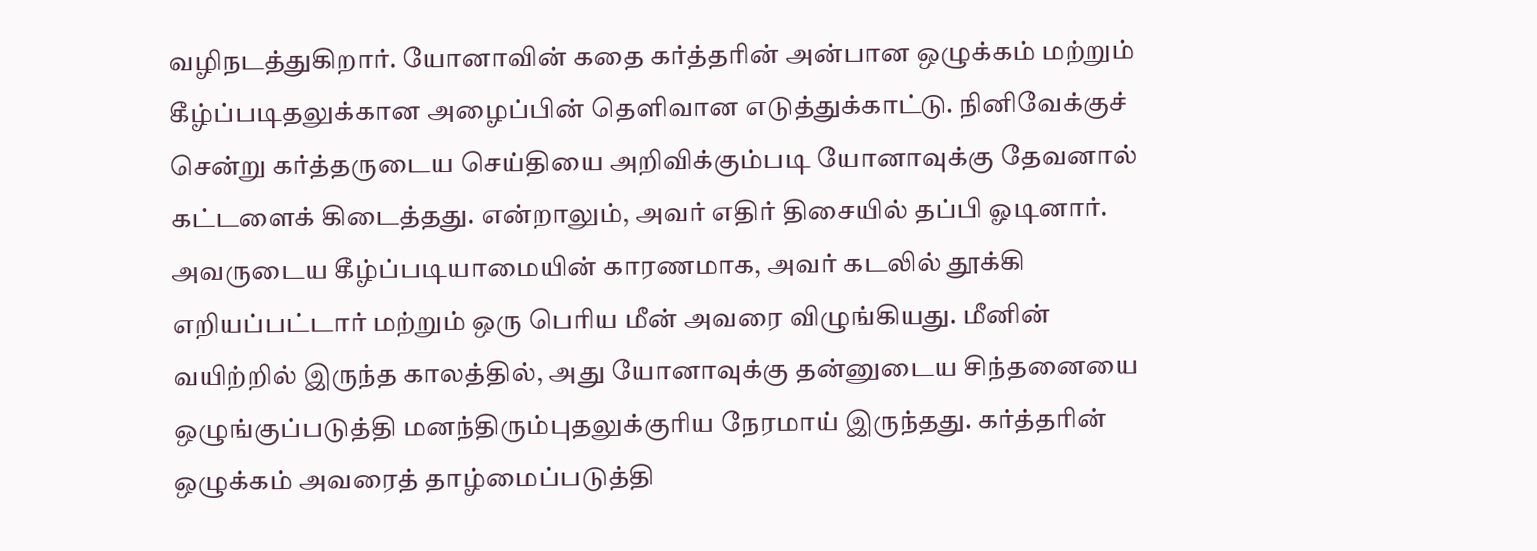வழிநடத்துகிறார். யோனாவின் கதை கர்த்தரின் அன்பான ஒழுக்கம் மற்றும் கீழ்ப்படிதலுக்கான அழைப்பின் தெளிவான எடுத்துக்காட்டு. நினிவேக்குச் சென்று கர்த்தருடைய செய்தியை அறிவிக்கும்படி யோனாவுக்கு தேவனால் கட்டளைக் கிடைத்தது. என்றாலும், அவர் எதிர் திசையில் தப்பி ஓடினார். அவருடைய கீழ்ப்படியாமையின் காரணமாக, அவர் கடலில் தூக்கி எறியப்பட்டார் மற்றும் ஒரு பெரிய மீன் அவரை விழுங்கியது. மீனின் வயிற்றில் இருந்த காலத்தில், அது யோனாவுக்கு தன்னுடைய சிந்தனையை ஒழுங்குப்படுத்தி மனந்திரும்புதலுக்குரிய நேரமாய் இருந்தது. கர்த்தரின் ஒழுக்கம் அவரைத் தாழ்மைப்படுத்தி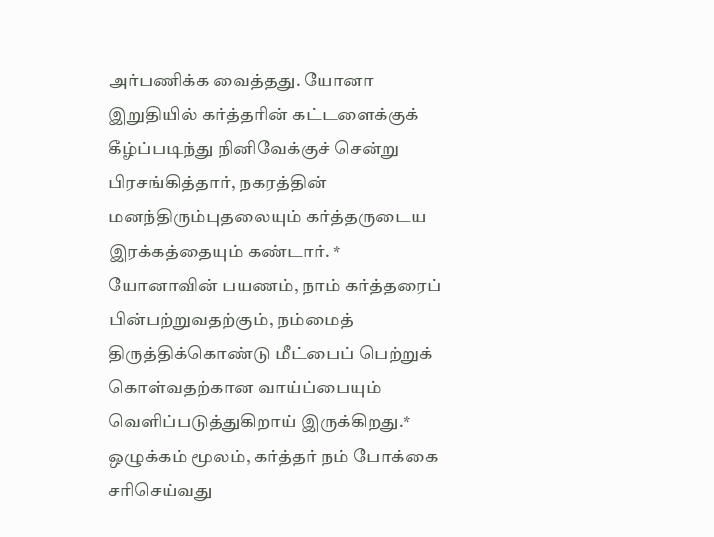அர்பணிக்க வைத்தது. யோனா இறுதியில் கர்த்தரின் கட்டளைக்குக் கீழ்ப்படிந்து நினிவேக்குச் சென்று பிரசங்கித்தார், நகரத்தின் மனந்திரும்புதலையும் கர்த்தருடைய இரக்கத்தையும் கண்டார். * யோனாவின் பயணம், நாம் கர்த்தரைப் பின்பற்றுவதற்கும், நம்மைத் திருத்திக்கொண்டு மீட்பைப் பெற்றுக் கொள்வதற்கான வாய்ப்பையும் வெளிப்படுத்துகிறாய் இருக்கிறது.* ஒழுக்கம் மூலம், கர்த்தர் நம் போக்கை சரிசெய்வது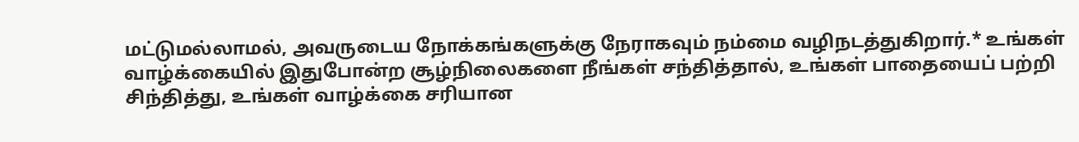மட்டுமல்லாமல், அவருடைய நோக்கங்களுக்கு நேராகவும் நம்மை வழிநடத்துகிறார்.* உங்கள் வாழ்க்கையில் இதுபோன்ற சூழ்நிலைகளை நீங்கள் சந்தித்தால், உங்கள் பாதையைப் பற்றி சிந்தித்து, உங்கள் வாழ்க்கை சரியான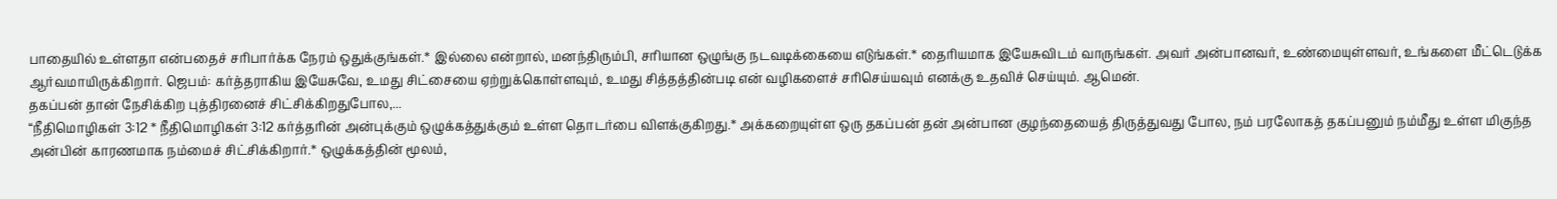பாதையில் உள்ளதா என்பதைச் சரிபார்க்க நேரம் ஒதுக்குங்கள்.* இல்லை என்றால், மனந்திரும்பி, சரியான ஒழுங்கு நடவடிக்கையை எடுங்கள்.* தைரியமாக இயேசுவிடம் வாருங்கள். அவர் அன்பானவர், உண்மையுள்ளவர், உங்களை மீட்டெடுக்க ஆர்வமாயிருக்கிறார். ஜெபம்: கர்த்தராகிய இயேசுவே, உமது சிட்சையை ஏற்றுக்கொள்ளவும், உமது சித்தத்தின்படி என் வழிகளைச் சரிசெய்யவும் எனக்கு உதவிச் செய்யும். ஆமென்.
தகப்பன் தான் நேசிக்கிற புத்திரனைச் சிட்சிக்கிறதுபோல,...
“நீதிமொழிகள் 3:12 * நீதிமொழிகள் 3:12 கர்த்தரின் அன்புக்கும் ஒழுக்கத்துக்கும் உள்ள தொடர்பை விளக்குகிறது.* அக்கறையுள்ள ஒரு தகப்பன் தன் அன்பான குழந்தையைத் திருத்துவது போல, நம் பரலோகத் தகப்பனும் நம்மீது உள்ள மிகுந்த அன்பின் காரணமாக நம்மைச் சிட்சிக்கிறார்.* ஒழுக்கத்தின் மூலம்,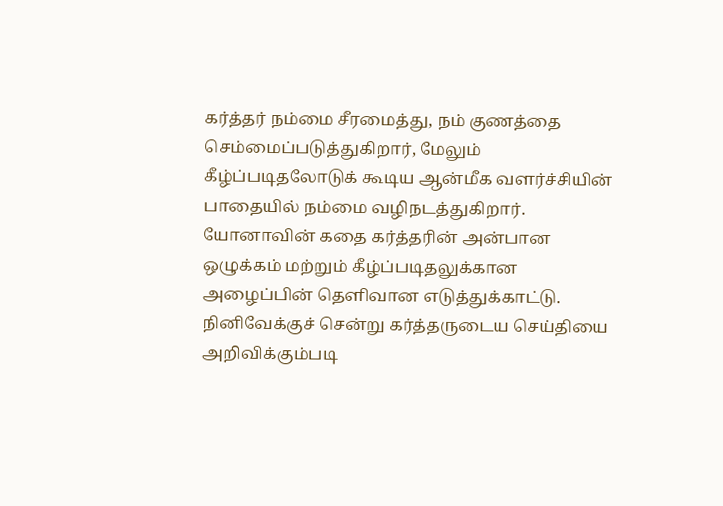கர்த்தர் நம்மை சீரமைத்து, நம் குணத்தை செம்மைப்படுத்துகிறார், மேலும் கீழ்ப்படிதலோடுக் கூடிய ஆன்மீக வளர்ச்சியின் பாதையில் நம்மை வழிநடத்துகிறார். யோனாவின் கதை கர்த்தரின் அன்பான ஒழுக்கம் மற்றும் கீழ்ப்படிதலுக்கான அழைப்பின் தெளிவான எடுத்துக்காட்டு. நினிவேக்குச் சென்று கர்த்தருடைய செய்தியை அறிவிக்கும்படி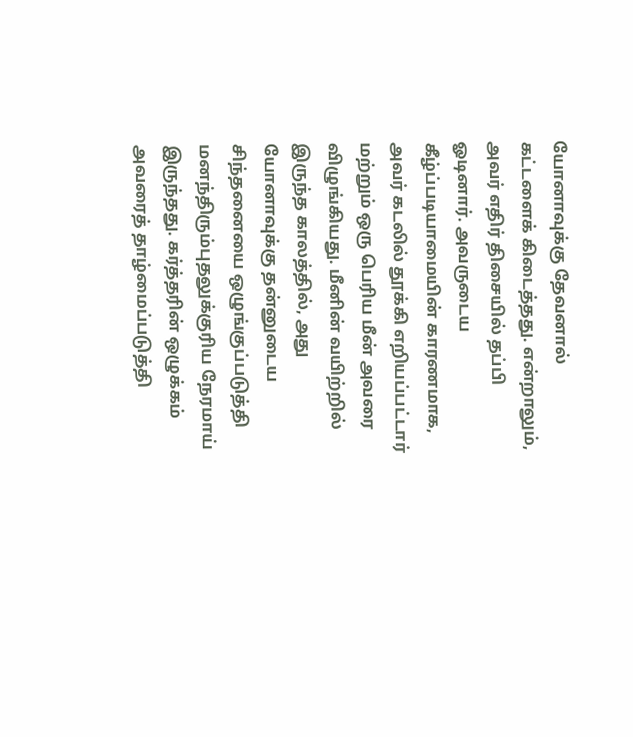யோனாவுக்கு தேவனால் கட்டளைக் கிடைத்தது. என்றாலும், அவர் எதிர் திசையில் தப்பி ஓடினார். அவருடைய கீழ்ப்படியாமையின் காரணமாக, அவர் கடலில் தூக்கி எறியப்பட்டார் மற்றும் ஒரு பெரிய மீன் அவரை விழுங்கியது. மீனின் வயிற்றில் இருந்த காலத்தில், அது யோனாவுக்கு தன்னுடைய சிந்தனையை ஒழுங்குப்படுத்தி மனந்திரும்புதலுக்குரிய நேரமாய் இருந்தது. கர்த்தரின் ஒழுக்கம் அவரைத் தாழ்மைப்படுத்தி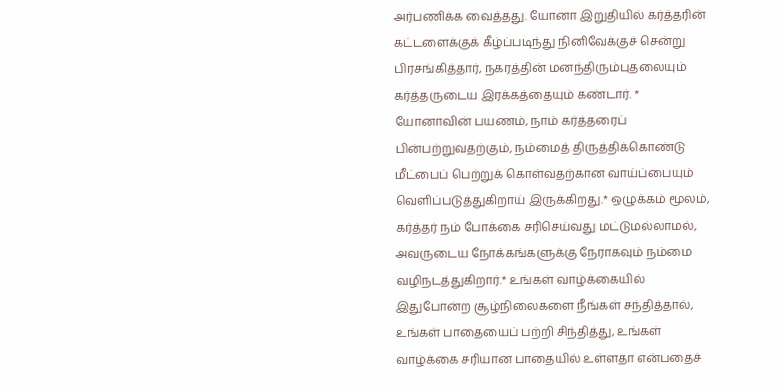அர்பணிக்க வைத்தது. யோனா இறுதியில் கர்த்தரின் கட்டளைக்குக் கீழ்ப்படிந்து நினிவேக்குச் சென்று பிரசங்கித்தார், நகரத்தின் மனந்திரும்புதலையும் கர்த்தருடைய இரக்கத்தையும் கண்டார். * யோனாவின் பயணம், நாம் கர்த்தரைப் பின்பற்றுவதற்கும், நம்மைத் திருத்திக்கொண்டு மீட்பைப் பெற்றுக் கொள்வதற்கான வாய்ப்பையும் வெளிப்படுத்துகிறாய் இருக்கிறது.* ஒழுக்கம் மூலம், கர்த்தர் நம் போக்கை சரிசெய்வது மட்டுமல்லாமல், அவருடைய நோக்கங்களுக்கு நேராகவும் நம்மை வழிநடத்துகிறார்.* உங்கள் வாழ்க்கையில் இதுபோன்ற சூழ்நிலைகளை நீங்கள் சந்தித்தால், உங்கள் பாதையைப் பற்றி சிந்தித்து, உங்கள் வாழ்க்கை சரியான பாதையில் உள்ளதா என்பதைச்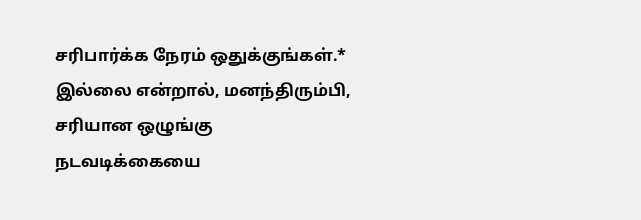சரிபார்க்க நேரம் ஒதுக்குங்கள்.* இல்லை என்றால், மனந்திரும்பி, சரியான ஒழுங்கு நடவடிக்கையை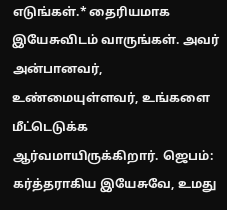எடுங்கள்.* தைரியமாக இயேசுவிடம் வாருங்கள். அவர் அன்பானவர், உண்மையுள்ளவர், உங்களை மீட்டெடுக்க ஆர்வமாயிருக்கிறார். ஜெபம்: கர்த்தராகிய இயேசுவே, உமது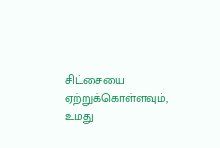சிட்சையை ஏற்றுக்கொள்ளவும், உமது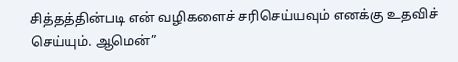சித்தத்தின்படி என் வழிகளைச் சரிசெய்யவும் எனக்கு உதவிச் செய்யும். ஆமென்”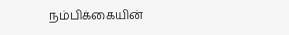நம்பிக்கையின்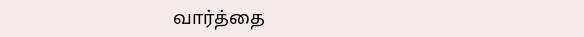வார்த்தை